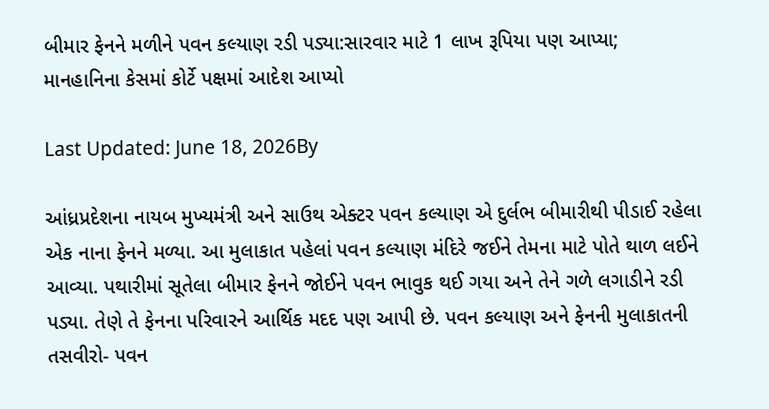બીમાર ફેનને મળીને પવન કલ્યાણ રડી પડ્યા:સારવાર માટે 1 લાખ રૂપિયા પણ આપ્યા; માનહાનિના કેસમાં કોર્ટે પક્ષમાં આદેશ આપ્યો

Last Updated: June 18, 2026By

આંધ્રપ્રદેશના નાયબ મુખ્યમંત્રી અને સાઉથ એક્ટર પવન કલ્યાણ એ દુર્લભ બીમારીથી પીડાઈ રહેલા એક નાના ફેનને મળ્યા. આ મુલાકાત પહેલાં પવન કલ્યાણ મંદિરે જઈને તેમના માટે પોતે થાળ લઈને આવ્યા. પથારીમાં સૂતેલા બીમાર ફેનને જોઈને પવન ભાવુક થઈ ગયા અને તેને ગળે લગાડીને રડી પડ્યા. તેણે તે ફેનના પરિવારને આર્થિક મદદ પણ આપી છે. પવન કલ્યાણ અને ફેનની મુલાકાતની તસવીરો- પવન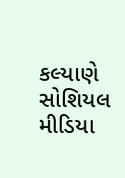કલ્યાણે સોશિયલ મીડિયા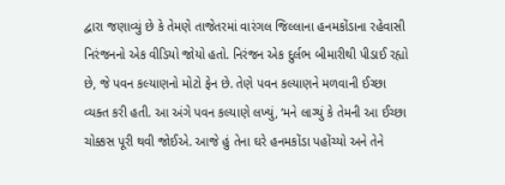દ્વારા જણાવ્યું છે કે તેમણે તાજેતરમાં વારંગલ જિલ્લાના હનમકોંડાના રહેવાસી નિરંજનનો એક વીડિયો જોયો હતો. નિરંજન એક દુર્લભ બીમારીથી પીડાઈ રહ્યો છે, જે પવન કલ્યાણનો મોટો ફેન છે. તેણે પવન કલ્યાણને મળવાની ઈચ્છા વ્યક્ત કરી હતી. આ અંગે પવન કલ્યાણે લખ્યું, ‘મને લાગ્યું કે તેમની આ ઈચ્છા ચોક્કસ પૂરી થવી જોઈએ. આજે હું તેના ઘરે હનમકોંડા પહોંચ્યો અને તેને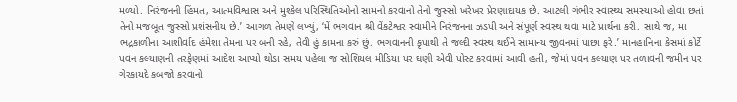મળ્યો. નિરંજનની હિંમત, આત્મવિશ્વાસ અને મુશ્કેલ પરિસ્થિતિઓનો સામનો કરવાનો તેનો જુસ્સો ખરેખર પ્રેરણાદાયક છે. આટલી ગંભીર સ્વાસ્થ્ય સમસ્યાઓ હોવા છતાં તેનો મજબૂત જુસ્સો પ્રશંસનીય છે.’ આગળ તેમણે લખ્યું, ‘મેં ભગવાન શ્રી વેંકટેશ્વર સ્વામીને નિરંજનના ઝડપી અને સંપૂર્ણ સ્વસ્થ થવા માટે પ્રાર્થના કરી. સાથે જ, મા ભદ્રકાળીના આશીર્વાદ હંમેશા તેમના પર બની રહે, તેવી હું કામના કરું છું. ભગવાનની કૃપાથી તે જલ્દી સ્વસ્થ થઈને સામાન્ય જીવનમાં પાછા ફરે.’ માનહાનિના કેસમાં કોર્ટે પવન કલ્યાણની તરફેણમાં આદેશ આપ્યો થોડા સમય પહેલા જ સોશિયલ મીડિયા પર ઘણી એવી પોસ્ટ કરવામાં આવી હતી, જેમાં પવન કલ્યાણ પર તળાવની જમીન પર ગેરકાયદે કબજો કરવાનો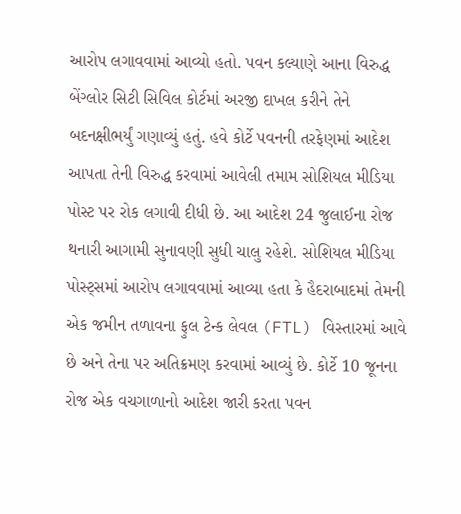આરોપ લગાવવામાં આવ્યો હતો. પવન કલ્યાણે આના વિરુદ્ધ બેંગ્લોર સિટી સિવિલ કોર્ટમાં અરજી દાખલ કરીને તેને બદનક્ષીભર્યું ગણાવ્યું હતું. હવે કોર્ટે પવનની તરફેણમાં આદેશ આપતા તેની વિરુદ્ધ કરવામાં આવેલી તમામ સોશિયલ મીડિયા પોસ્ટ પર રોક લગાવી દીધી છે. આ આદેશ 24 જુલાઈના રોજ થનારી આગામી સુનાવણી સુધી ચાલુ રહેશે. સોશિયલ મીડિયા પોસ્ટ્સમાં આરોપ લગાવવામાં આવ્યા હતા કે હૈદરાબાદમાં તેમની એક જમીન તળાવના ફુલ ટેન્ક લેવલ (FTL) વિસ્તારમાં આવે છે અને તેના પર અતિક્રમણ કરવામાં આવ્યું છે. કોર્ટે 10 જૂનના રોજ એક વચગાળાનો આદેશ જારી કરતા પવન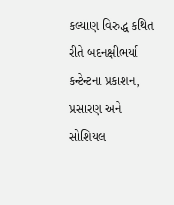કલ્યાણ વિરુદ્ધ કથિત રીતે બદનક્ષીભર્યા કન્ટેન્ટના પ્રકાશન, પ્રસારણ અને સોશિયલ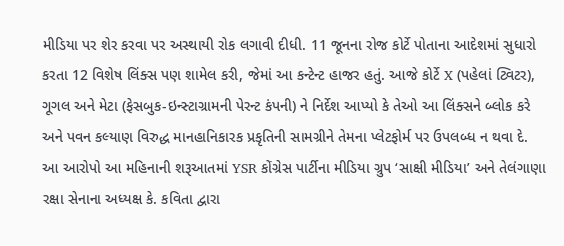મીડિયા પર શેર કરવા પર અસ્થાયી રોક લગાવી દીધી. 11 જૂનના રોજ કોર્ટે પોતાના આદેશમાં સુધારો કરતા 12 વિશેષ લિંક્સ પણ શામેલ કરી, જેમાં આ કન્ટેન્ટ હાજર હતું. આજે કોર્ટે X (પહેલાં ટ્વિટર), ગૂગલ અને મેટા (ફેસબુક-ઇન્સ્ટાગ્રામની પેરન્ટ કંપની) ને નિર્દેશ આપ્યો કે તેઓ આ લિંક્સને બ્લોક કરે અને પવન કલ્યાણ વિરુદ્ધ માનહાનિકારક પ્રકૃતિની સામગ્રીને તેમના પ્લેટફોર્મ પર ઉપલબ્ધ ન થવા દે. આ આરોપો આ મહિનાની શરૂઆતમાં YSR કોંગ્રેસ પાર્ટીના મીડિયા ગ્રુપ ‘સાક્ષી મીડિયા’ અને તેલંગાણા રક્ષા સેનાના અધ્યક્ષ કે. કવિતા દ્વારા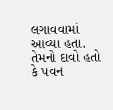લગાવવામાં આવ્યા હતા. તેમનો દાવો હતો કે પવન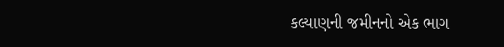કલ્યાણની જમીનનો એક ભાગ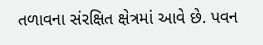તળાવના સંરક્ષિત ક્ષેત્રમાં આવે છે. પવન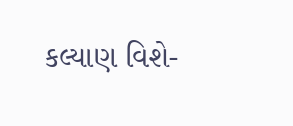કલ્યાણ વિશે-